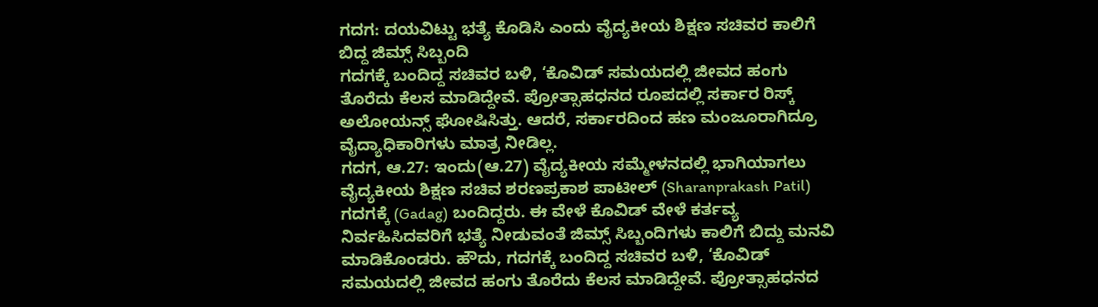ಗದಗ: ದಯವಿಟ್ಟು ಭತ್ಯೆ ಕೊಡಿಸಿ ಎಂದು ವೈದ್ಯಕೀಯ ಶಿಕ್ಷಣ ಸಚಿವರ ಕಾಲಿಗೆ ಬಿದ್ದ ಜಿಮ್ಸ್ ಸಿಬ್ಬಂದಿ
ಗದಗಕ್ಕೆ ಬಂದಿದ್ದ ಸಚಿವರ ಬಳಿ, ‘ಕೊವಿಡ್ ಸಮಯದಲ್ಲಿ ಜೀವದ ಹಂಗು ತೊರೆದು ಕೆಲಸ ಮಾಡಿದ್ದೇವೆ. ಪ್ರೋತ್ಸಾಹಧನದ ರೂಪದಲ್ಲಿ ಸರ್ಕಾರ ರಿಸ್ಕ್ ಅಲೋಯನ್ಸ್ ಘೋಷಿಸಿತ್ತು. ಆದರೆ, ಸರ್ಕಾರದಿಂದ ಹಣ ಮಂಜೂರಾಗಿದ್ರೂ ವೈದ್ಯಾಧಿಕಾರಿಗಳು ಮಾತ್ರ ನೀಡಿಲ್ಲ.
ಗದಗ, ಆ.27: ಇಂದು(ಆ.27) ವೈದ್ಯಕೀಯ ಸಮ್ಮೇಳನದಲ್ಲಿ ಭಾಗಿಯಾಗಲು ವೈದ್ಯಕೀಯ ಶಿಕ್ಷಣ ಸಚಿವ ಶರಣಪ್ರಕಾಶ ಪಾಟೀಲ್ (Sharanprakash Patil) ಗದಗಕ್ಕೆ (Gadag) ಬಂದಿದ್ದರು. ಈ ವೇಳೆ ಕೊವಿಡ್ ವೇಳೆ ಕರ್ತವ್ಯ ನಿರ್ವಹಿಸಿದವರಿಗೆ ಭತ್ಯೆ ನೀಡುವಂತೆ ಜಿಮ್ಸ್ ಸಿಬ್ಬಂದಿಗಳು ಕಾಲಿಗೆ ಬಿದ್ದು ಮನವಿ ಮಾಡಿಕೊಂಡರು. ಹೌದು, ಗದಗಕ್ಕೆ ಬಂದಿದ್ದ ಸಚಿವರ ಬಳಿ, ‘ಕೊವಿಡ್ ಸಮಯದಲ್ಲಿ ಜೀವದ ಹಂಗು ತೊರೆದು ಕೆಲಸ ಮಾಡಿದ್ದೇವೆ. ಪ್ರೋತ್ಸಾಹಧನದ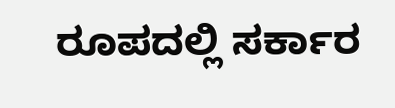ರೂಪದಲ್ಲಿ ಸರ್ಕಾರ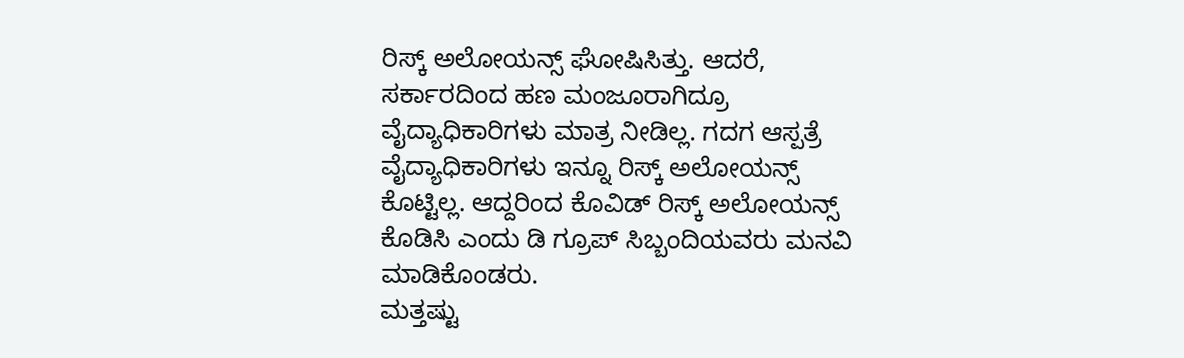ರಿಸ್ಕ್ ಅಲೋಯನ್ಸ್ ಘೋಷಿಸಿತ್ತು. ಆದರೆ, ಸರ್ಕಾರದಿಂದ ಹಣ ಮಂಜೂರಾಗಿದ್ರೂ ವೈದ್ಯಾಧಿಕಾರಿಗಳು ಮಾತ್ರ ನೀಡಿಲ್ಲ. ಗದಗ ಆಸ್ಪತ್ರೆ ವೈದ್ಯಾಧಿಕಾರಿಗಳು ಇನ್ನೂ ರಿಸ್ಕ್ ಅಲೋಯನ್ಸ್ ಕೊಟ್ಟಿಲ್ಲ. ಆದ್ದರಿಂದ ಕೊವಿಡ್ ರಿಸ್ಕ್ ಅಲೋಯನ್ಸ್ ಕೊಡಿಸಿ ಎಂದು ಡಿ ಗ್ರೂಪ್ ಸಿಬ್ಬಂದಿಯವರು ಮನವಿ ಮಾಡಿಕೊಂಡರು.
ಮತ್ತಷ್ಟು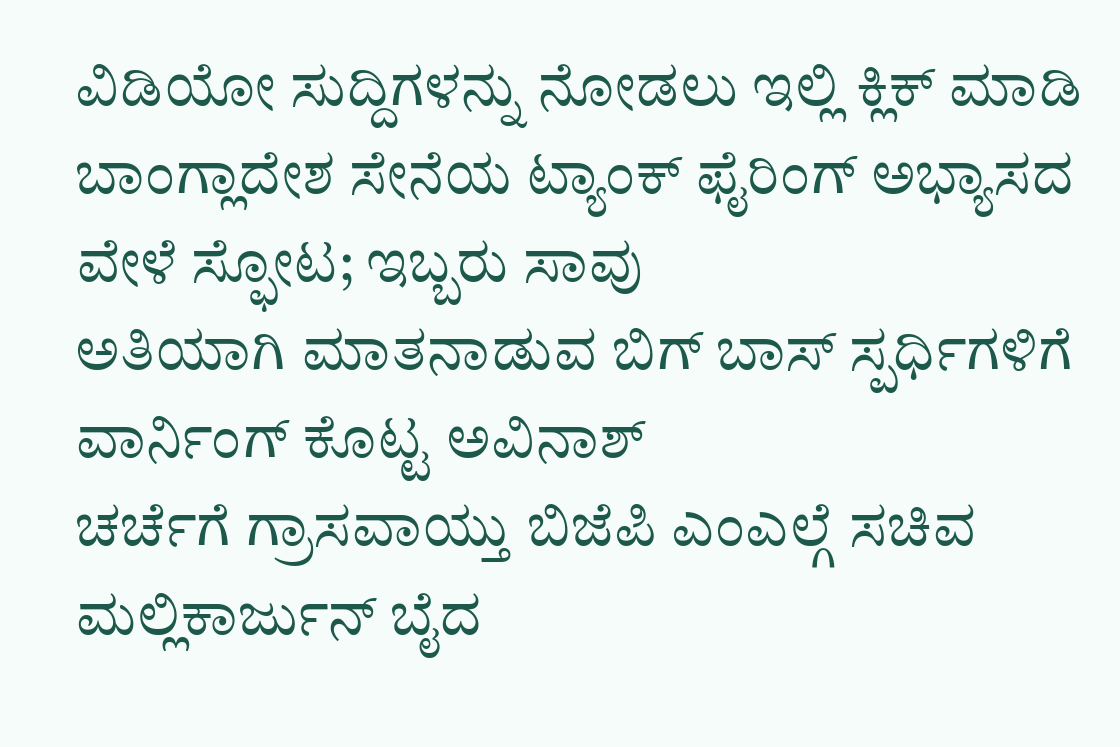ವಿಡಿಯೋ ಸುದ್ದಿಗಳನ್ನು ನೋಡಲು ಇಲ್ಲಿ ಕ್ಲಿಕ್ ಮಾಡಿ
ಬಾಂಗ್ಲಾದೇಶ ಸೇನೆಯ ಟ್ಯಾಂಕ್ ಫೈರಿಂಗ್ ಅಭ್ಯಾಸದ ವೇಳೆ ಸ್ಫೋಟ; ಇಬ್ಬರು ಸಾವು
ಅತಿಯಾಗಿ ಮಾತನಾಡುವ ಬಿಗ್ ಬಾಸ್ ಸ್ಪರ್ಧಿಗಳಿಗೆ ವಾರ್ನಿಂಗ್ ಕೊಟ್ಟ ಅವಿನಾಶ್
ಚರ್ಚೆಗೆ ಗ್ರಾಸವಾಯ್ತು ಬಿಜೆಪಿ ಎಂಎಲ್ಗೆ ಸಚಿವ ಮಲ್ಲಿಕಾರ್ಜುನ್ ಬೈದ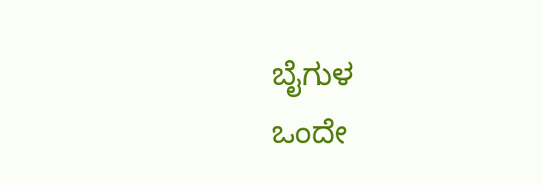ಬೈಗುಳ
ಒಂದೇ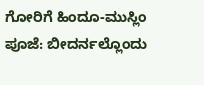ಗೋರಿಗೆ ಹಿಂದೂ-ಮುಸ್ಲಿಂ ಪೂಜೆ: ಬೀದರ್ನಲ್ಲೊಂದು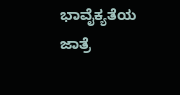ಭಾವೈಕ್ಯತೆಯ ಜಾತ್ರೆ